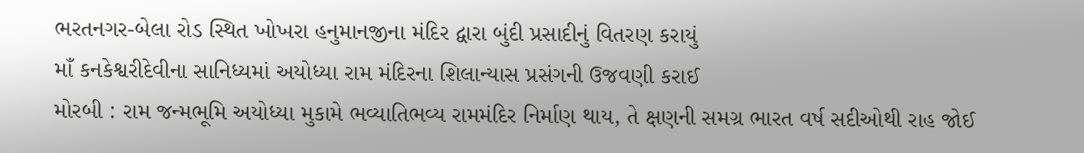ભરતનગર-બેલા રોડ સ્થિત ખોખરા હનુમાનજીના મંદિર દ્વારા બુંદી પ્રસાદીનું વિતરણ કરાયું
માઁ કનકેશ્વરીદેવીના સાનિધ્યમાં અયોધ્યા રામ મંદિરના શિલાન્યાસ પ્રસંગની ઉજવણી કરાઈ
મોરબી : રામ જન્મભૂમિ અયોધ્યા મુકામે ભવ્યાતિભવ્ય રામમંદિર નિર્માણ થાય, તે ક્ષણની સમગ્ર ભારત વર્ષ સદીઓથી રાહ જોઈ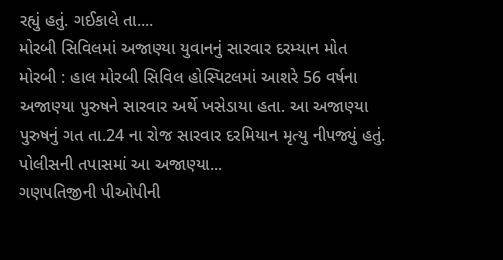રહ્યું હતું. ગઈકાલે તા....
મોરબી સિવિલમાં અજાણ્યા યુવાનનું સારવાર દરમ્યાન મોત
મોરબી : હાલ મોરબી સિવિલ હોસ્પિટલમાં આશરે 56 વર્ષના અજાણ્યા પુરુષને સારવાર અર્થે ખસેડાયા હતા. આ અજાણ્યા પુરુષનું ગત તા.24 ના રોજ સારવાર દરમિયાન મૃત્યુ નીપજ્યું હતું. પોલીસની તપાસમાં આ અજાણ્યા...
ગણપતિજીની પીઓપીની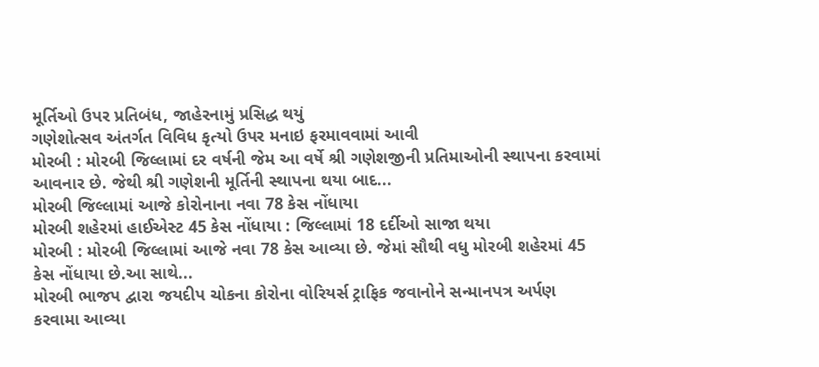મૂર્તિઓ ઉપર પ્રતિબંધ, જાહેરનામું પ્રસિદ્ધ થયું
ગણેશોત્સવ અંતર્ગત વિવિધ કૃત્યો ઉપર મનાઇ ફરમાવવામાં આવી
મોરબી : મોરબી જિલ્લામાં દર વર્ષની જેમ આ વર્ષે શ્રી ગણેશજીની પ્રતિમાઓની સ્થાપના કરવામાં આવનાર છે. જેથી શ્રી ગણેશની મૂર્તિની સ્થાપના થયા બાદ...
મોરબી જિલ્લામાં આજે કોરોનાના નવા 78 કેસ નોંધાયા
મોરબી શહેરમાં હાઈએસ્ટ 45 કેસ નોંધાયા : જિલ્લામાં 18 દર્દીઓ સાજા થયા
મોરબી : મોરબી જિલ્લામાં આજે નવા 78 કેસ આવ્યા છે. જેમાં સૌથી વધુ મોરબી શહેરમાં 45 કેસ નોંધાયા છે.આ સાથે...
મોરબી ભાજપ દ્વારા જયદીપ ચોકના કોરોના વોરિયર્સ ટ્રાફિક જવાનોને સન્માનપત્ર અર્પણ કરવામા આવ્યા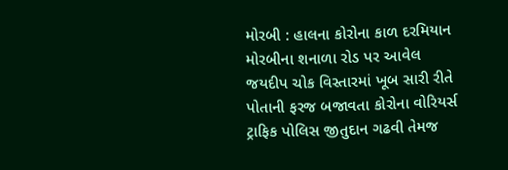મોરબી : હાલના કોરોના કાળ દરમિયાન મોરબીના શનાળા રોડ પર આવેલ જયદીપ ચોક વિસ્તારમાં ખૂબ સારી રીતે પોતાની ફરજ બજાવતા કોરોના વોરિયર્સ ટ્રાફિક પોલિસ જીતુદાન ગઢવી તેમજ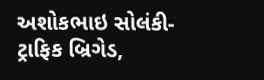અશોકભાઇ સોલંકી-ટ્રાફિક બ્રિગેડ,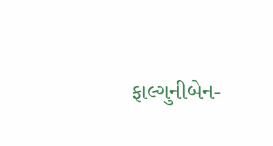ફાલ્ગુનીબેન-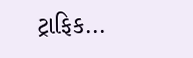ટ્રાફિક...